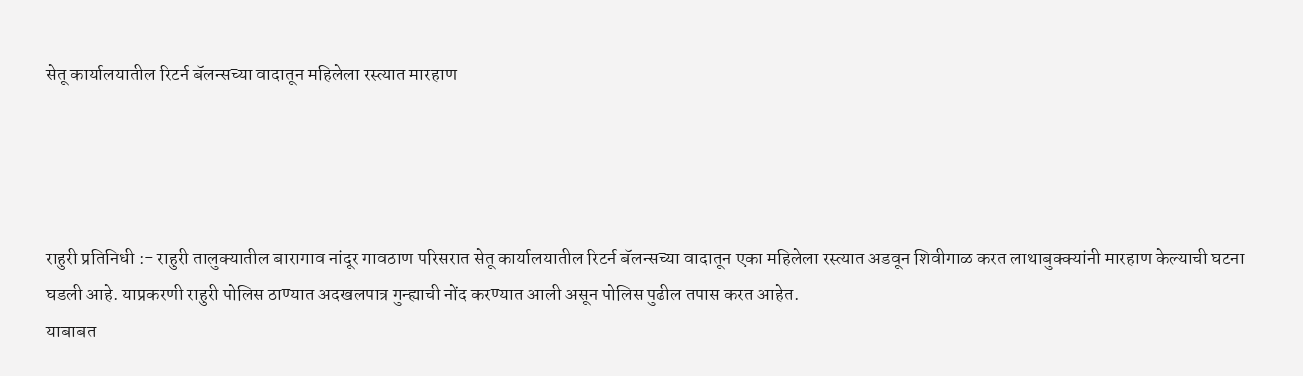सेतू कार्यालयातील रिटर्न बॅलन्सच्या वादातून महिलेला रस्त्यात मारहाण




राहुरी प्रतिनिधी :- राहुरी तालुक्यातील बारागाव नांदूर गावठाण परिसरात सेतू कार्यालयातील रिटर्न बॅलन्सच्या वादातून एका महिलेला रस्त्यात अडवून शिवीगाळ करत लाथाबुक्क्यांनी मारहाण केल्याची घटना घडली आहे. याप्रकरणी राहुरी पोलिस ठाण्यात अदखलपात्र गुन्ह्याची नोंद करण्यात आली असून पोलिस पुढील तपास करत आहेत.
याबाबत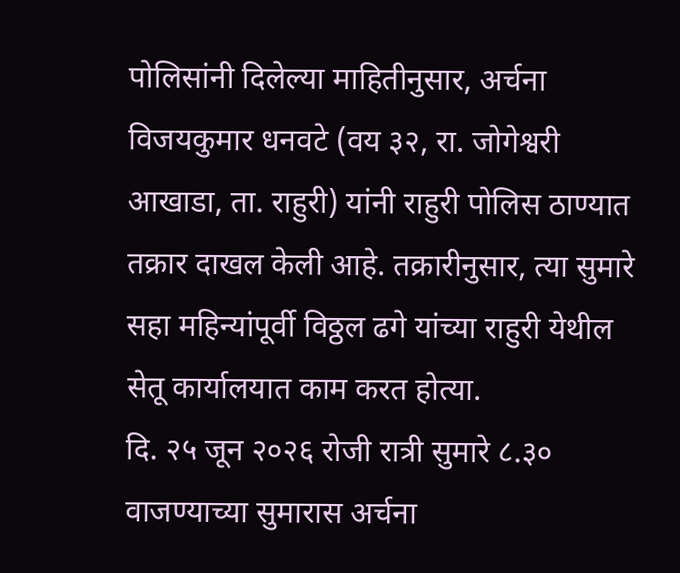पोलिसांनी दिलेल्या माहितीनुसार, अर्चना विजयकुमार धनवटे (वय ३२, रा. जोगेश्वरी आखाडा, ता. राहुरी) यांनी राहुरी पोलिस ठाण्यात तक्रार दाखल केली आहे. तक्रारीनुसार, त्या सुमारे सहा महिन्यांपूर्वी विठ्ठल ढगे यांच्या राहुरी येथील सेतू कार्यालयात काम करत होत्या.
दि. २५ जून २०२६ रोजी रात्री सुमारे ८.३० वाजण्याच्या सुमारास अर्चना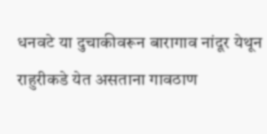धनवटे या दुचाकीवरून बारागाव नांदूर येथून राहुरीकडे येत असताना गावठाण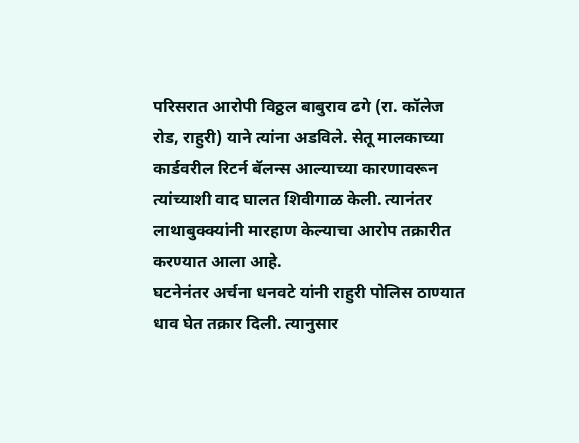परिसरात आरोपी विठ्ठल बाबुराव ढगे (रा. कॉलेज रोड, राहुरी) याने त्यांना अडविले. सेतू मालकाच्या कार्डवरील रिटर्न बॅलन्स आल्याच्या कारणावरून त्यांच्याशी वाद घालत शिवीगाळ केली. त्यानंतर लाथाबुक्क्यांनी मारहाण केल्याचा आरोप तक्रारीत करण्यात आला आहे.
घटनेनंतर अर्चना धनवटे यांनी राहुरी पोलिस ठाण्यात धाव घेत तक्रार दिली. त्यानुसार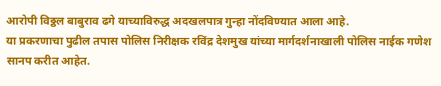आरोपी विठ्ठल बाबुराव ढगे याच्याविरुद्ध अदखलपात्र गुन्हा नोंदविण्यात आला आहे.
या प्रकरणाचा पुढील तपास पोलिस निरीक्षक रविंद्र देशमुख यांच्या मार्गदर्शनाखाली पोलिस नाईक गणेश सानप करीत आहेत.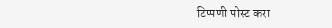टिप्पणी पोस्ट करा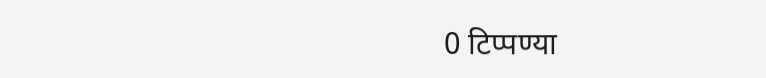0 टिप्पण्या